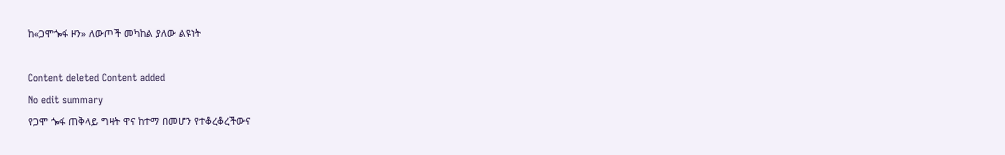ከ«ጋሞጐፋ ዞን» ለውጦች መካከል ያለው ልዩነት

Content deleted Content added
No edit summary
የጋሞ ጐፋ ጠቅላይ ግዛት ዋና ከተማ በመሆን የተቆረቆረችውና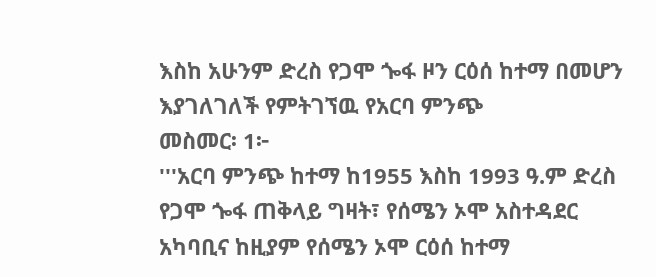እስከ አሁንም ድረስ የጋሞ ጐፋ ዞን ርዕሰ ከተማ በመሆን እያገለገለች የምትገኘዉ የአርባ ምንጭ
መስመር፡ 1፦
'''አርባ ምንጭ ከተማ ከ1955 እስከ 1993 ዓ.ም ድረስ የጋሞ ጐፋ ጠቅላይ ግዛት፣ የሰሜን ኦሞ አስተዳደር አካባቢና ከዚያም የሰሜን ኦሞ ርዕሰ ከተማ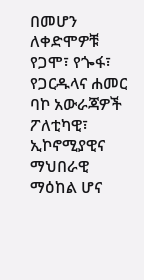በመሆን ለቀድሞዎቹ የጋሞ፣ የጐፋ፣ የጋርዱላና ሐመር ባኮ አውራጃዎች ፖለቲካዊ፣ ኢኮኖሚያዊና ማህበራዊ ማዕከል ሆና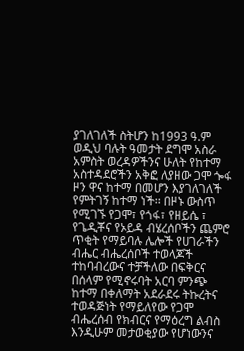ያገለገለች ስትሆን ከ1993 ዓ.ም ወዲህ ባሉት ዓመታት ደግሞ አስራ አምስት ወረዳዎችንና ሁለት የከተማ አስተዳደሮችን አቅፎ ለያዘው ጋሞ ጐፋ ዞን ዋና ከተማ በመሆን እያገለገለች የምትገኝ ከተማ ነች፡፡ በዞኑ ውስጥ የሚገኙ የጋሞ፣ የጎፋ፣ የዘይሴ ፣ የጌዲቾና የኦይዳ ብሄረሰቦችን ጨምሮ ጥቂት የማይባሉ ሌሎች የሀገራችን ብሔር ብሔረሰቦች ተወላጆች ተከባብረውና ተቻችለው በፍቅርና በሰላም የሚኖሩባት አርባ ምንጭ ከተማ በቀለማት አደራደሩ ትኩረትና ተወዳጅነት የማይለየው የጋሞ ብሔረሰብ የክብርና የማዕረግ ልብስ እንዲሁም መታወቂያው የሆነውንና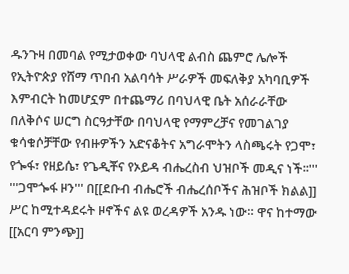ዱንጉዛ በመባል የሚታወቀው ባህላዊ ልብስ ጨምሮ ሌሎች የኢትዮጵያ የሸማ ጥበብ አልባሳት ሥራዎች መፍለቅያ አካባቢዎች እምብርት ከመሆኗም በተጨማሪ በባህላዊ ቤት አሰራራቸው በለቅሶና ሠርግ ስርዓታቸው በባህላዊ የማምረቻና የመገልገያ ቁሳቁሶቻቸው የብዙዎችን አድናቆትና አግራሞትን ላስጫሩት የጋሞ፣ የጐፋ፣ የዘይሴ፣ የጌዲቾና የኦይዳ ብሔረስብ ህዝቦች መዲና ነች፡፡'''
'''ጋሞጐፋ ዞን''' በ[[ደቡብ ብሔሮች ብሔረሰቦችና ሕዝቦች ክልል]] ሥር ከሚተዳደሩት ዞኖችና ልዩ ወረዳዎች አንዱ ነው። ዋና ከተማው [[አርባ ምንጭ]]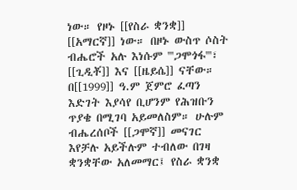ነው። የዞኑ [[የስራ ቋንቋ]] [[አማርኛ]] ነው። በዞኑ ውስጥ ሶስት ብሔሮች አሉ እነሱም '''ጋሞጎፋ'''፣ [[ጊዲቾ]] እና [[ዜይሴ]] ናቸው። በ[[1999]] ዓ.ም ጀምሮ ፈጣን እድገት እያሳየ ቢሆንም የሕዝቡን ጥያቄ በሚገባ አይመለስም። ሁሉም ብሔረሰቦች [[ጋሞኛ]] መናገር እየቻሉ አይችሉም ተብለው በገዛ ቋንቋቸው አለመማር፤ የስራ ቋንቋ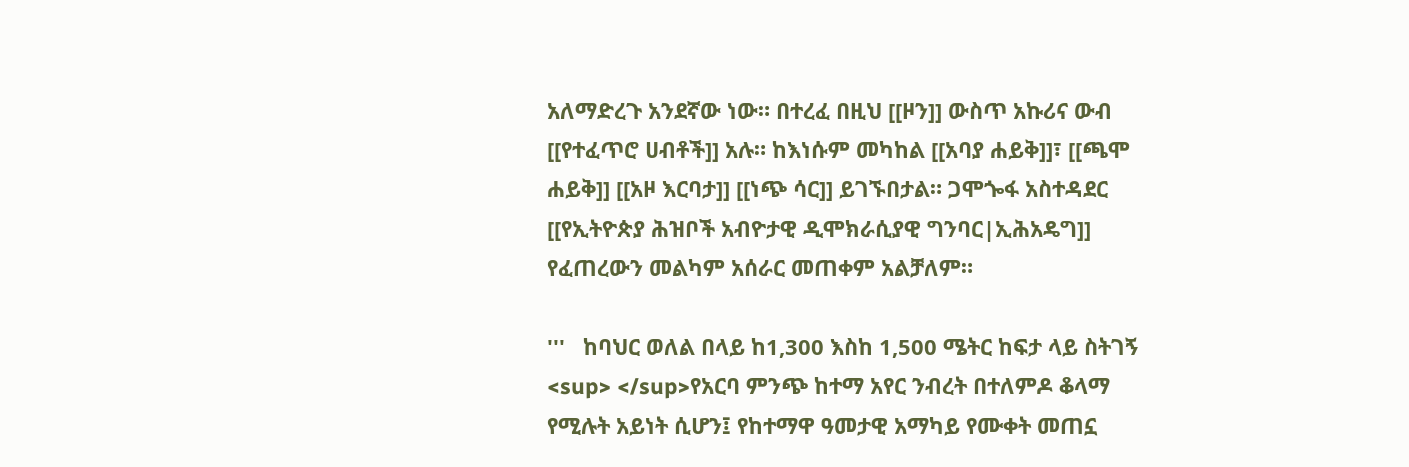አለማድረጉ አንደኛው ነው። በተረፈ በዚህ [[ዞን]] ውስጥ አኩሪና ውብ [[የተፈጥሮ ሀብቶች]] አሉ። ከእነሱም መካከል [[አባያ ሐይቅ]]፣ [[ጫሞ ሐይቅ]] [[አዞ እርባታ]] [[ነጭ ሳር]] ይገኙበታል። ጋሞጐፋ አስተዳደር [[የኢትዮጵያ ሕዝቦች አብዮታዊ ዲሞክራሲያዊ ግንባር|ኢሕአዴግ]] የፈጠረውን መልካም አሰራር መጠቀም አልቻለም።

'''   ከባህር ወለል በላይ ከ1,300 እስከ 1,500 ሜትር ከፍታ ላይ ስትገኝ <sup> </sup>የአርባ ምንጭ ከተማ አየር ንብረት በተለምዶ ቆላማ የሚሉት አይነት ሲሆን፤ የከተማዋ ዓመታዊ አማካይ የሙቀት መጠኗ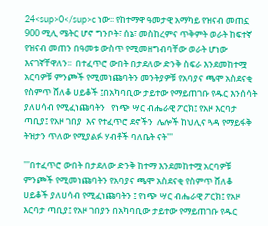24<sup>0</sup>c ነው፡፡ የከተማዋ ዓመታዊ አማካይ የዝናብ መጠኗ 900 ሚሊ ሜትር ሆኖ ግንቦት፣ ሰኔ፣ መስከረምና ጥቅምት ወራት ከፍተኛ የዝናብ መጠን በዓመቱ ውስጥ የሚመዘግብባቸው ወራት ሆነው እናገኛቸዋለን፡፡  በተፈጥሮ ውበት በታደለው ድንቅ ስፍራ እንደመከተሟ አርባዎቹ ምንጮች የሚመነጩባትን መንትያዎቹ የአባያና ጫሞ አስደናቂ የስምጥ ሸለቆ ሀይቆች ፤በአካባቢው ታይተው የማይጠገቡ የዱር እንሰሳት ያለሀሳብ የሚፈነጩባትን   የነጭ ሣር ብሔራዊ ፖርክ፤ የአዞ እርባታ ጣቢያ፤ የአዞ ገበያ  እና የተፈጥሮ ደኖችን  ሌሎች ከህሊና ጓዳ የማይፋቅ ትዝታን ጥለው የሚያልፉ ሃብቶች ባለቤት ናት'''

'''በተፈጥሮ ውበት በታደለው ድንቅ ከተማ እንደመከተሟ አርባዎቹ ምንጮች የሚመነጩባትን የአባያና ጫሞ አስደናቂ የስምጥ ሸለቆ ሀይቆች ያለሀሳብ የሚፈነጩባትን ፤ የነጭ ሣር ብሔራዊ ፖርክ፤ የአዞ እርባታ ጣቢያ፤ የአዞ ገበያን በአካባቢው ታይተው የማይጠገቡ የዱር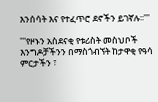እንሰሳት እና የተፈጥሮ ደኖችን ይገኛሉ፡፡'''

'''የዞኑን አስደናቂ የቱሪስት መስህቦች እንግዶቻችንን በማስጎብኘት ከታዋቂ የዓሳ ምርታችን ፣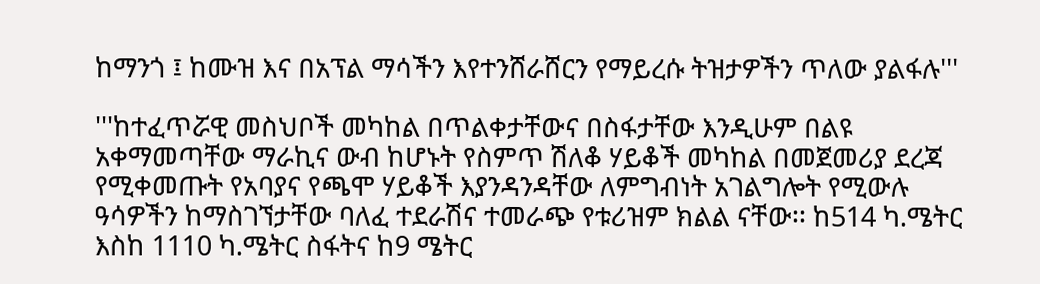ከማንጎ ፤ ከሙዝ እና በአፕል ማሳችን እየተንሸራሸርን የማይረሱ ትዝታዎችን ጥለው ያልፋሉ'''

'''ከተፈጥሯዊ መስህቦች መካከል በጥልቀታቸውና በስፋታቸው እንዲሁም በልዩ አቀማመጣቸው ማራኪና ውብ ከሆኑት የስምጥ ሽለቆ ሃይቆች መካከል በመጀመሪያ ደረጃ የሚቀመጡት የአባያና የጫሞ ሃይቆች እያንዳንዳቸው ለምግብነት አገልግሎት የሚውሉ ዓሳዎችን ከማስገኘታቸው ባለፈ ተደራሽና ተመራጭ የቱሪዝም ክልል ናቸው፡፡ ከ514 ካ.ሜትር እስከ 1110 ካ.ሜትር ስፋትና ከ9 ሜትር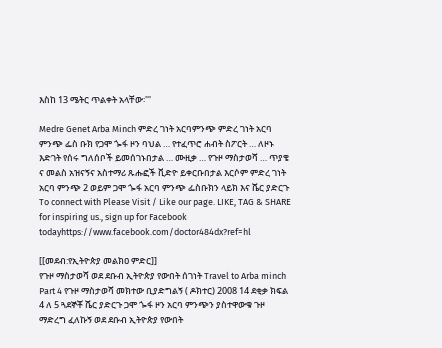እስከ 13 ሜትር ጥልቀት አላቸው፡'''

Medre Genet Arba Minch ምድረ ገነት አርባምንጭ ምድረ ገነት አርባ ምንጭ ፌስ ቡክ የጋሞ ጐፋ ዞን ባህል … የተፈጥሮ ሐብት ስፖርት … ለዞኑ እድገት የሰሩ ግለሰቦች ይመሰገኑበታል … ሙዚቃ … የጉዞ ማስታወሻ … ጥያቄ ና መልስ አዝናኝና አስተማሪ ጹሑፎች ቪድዮ ይቀርቡበታል እርሶም ምድረ ገነት አርባ ምንጭ 2 ወይም ጋሞ ጐፋ አርባ ምንጭ ፌስቡክን ላይክ እና ሼር ያድርጉ To connect with Please Visit / Like our page. LIKE, TAG & SHARE for inspiring us., sign up for Facebook todayhttps://www.facebook.com/doctor484dx?ref=hl

[[መደብ:የኢትዮጵያ መልክዐ ምድር]]
የጉዞ ማስታወሻ ወደ ደቡብ ኢትዮጵያ የውበት ሰገነት Travel to Arba minch Part 4 የጉዞ ማስታወሻ መክተው ቢያድግልኝ ( ዶክተር) 2008 14 ደቂቃ ክፍል 4 ለ 5 ጓደኞቾ ሼር ያድርጉ ጋሞ ጐፋ ዞን አርባ ምንጭን ያስተዋውቁ ጉዞ ማድረግ ፈለኩኝ ወደ ደቡብ ኢትዮጵያ የውበት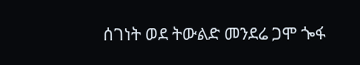ሰገነት ወደ ትውልድ መንደሬ ጋሞ ጐፋ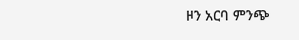ዞን አርባ ምንጭ